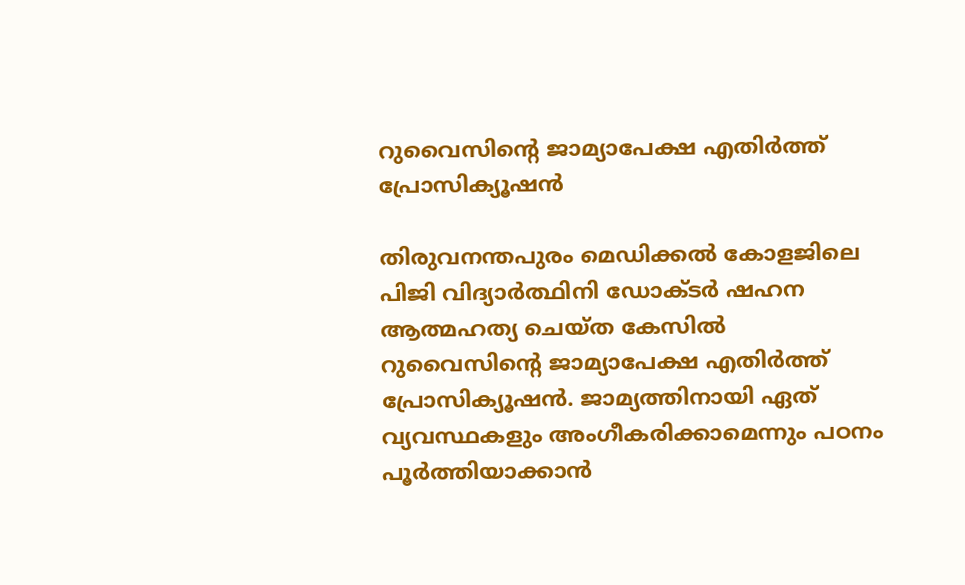റുവൈസിന്റെ ജാമ്യാപേക്ഷ എതിര്‍ത്ത് പ്രോസിക്യൂഷന്‍

തിരുവനന്തപുരം മെഡിക്കല്‍ കോളജിലെ പിജി വിദ്യാര്‍ത്ഥിനി ഡോക്ടര്‍ ഷഹന ആത്മഹത്യ ചെയ്ത കേസില്‍ റുവൈസിന്റെ ജാമ്യാപേക്ഷ എതിര്‍ത്ത് പ്രോസിക്യൂഷന്‍. ജാമ്യത്തിനായി ഏത് വ്യവസ്ഥകളും അംഗീകരിക്കാമെന്നും പഠനം പൂര്‍ത്തിയാക്കാന്‍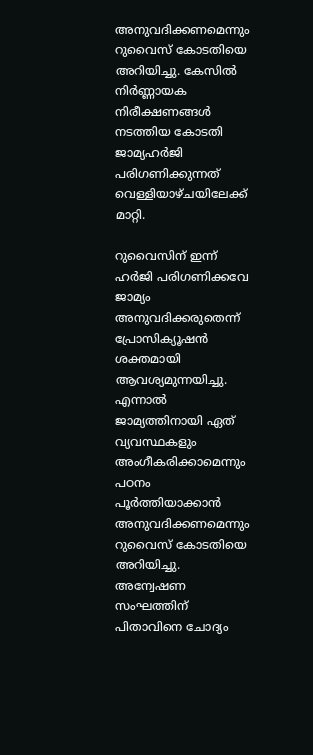അനുവദിക്കണമെന്നും റുവൈസ് കോടതിയെ അറിയിച്ചു. കേസില്‍ നിര്‍ണ്ണായക നിരീക്ഷണങ്ങള്‍ നടത്തിയ കോടതി ജാമ്യഹര്‍ജി പരിഗണിക്കുന്നത് വെള്ളിയാഴ്ചയിലേക്ക് മാറ്റി.

റുവൈസിന് ഇന്ന് ഹര്‍ജി പരിഗണിക്കവേ ജാമ്യം അനുവദിക്കരുതെന്ന് പ്രോസിക്യൂഷന്‍ ശക്തമായി ആവശ്യമുന്നയിച്ചു. എന്നാല്‍ ജാമ്യത്തിനായി ഏത് വ്യവസ്ഥകളും അംഗീകരിക്കാമെന്നും പഠനം പൂര്‍ത്തിയാക്കാന്‍ അനുവദിക്കണമെന്നും റുവൈസ് കോടതിയെ അറിയിച്ചു. അന്വേഷണ സംഘത്തിന് പിതാവിനെ ചോദ്യം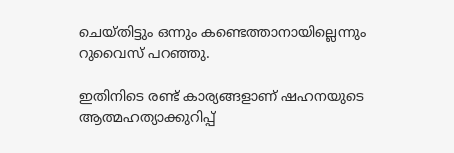ചെയ്തിട്ടും ഒന്നും കണ്ടെത്താനായില്ലെന്നും റുവൈസ് പറഞ്ഞു.

ഇതിനിടെ രണ്ട് കാര്യങ്ങളാണ് ഷഹനയുടെ ആത്മഹത്യാക്കുറിപ്പ്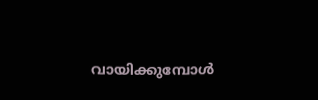വായിക്കുമ്പോള്‍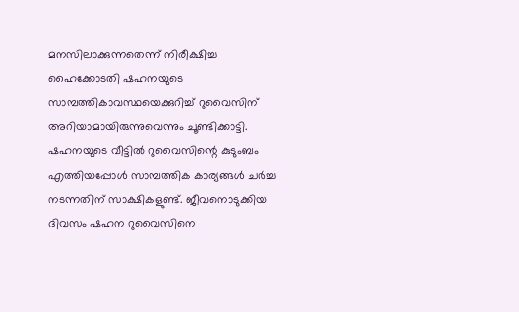മനസിലാക്കുന്നതെന്ന് നിരീക്ഷിച്ച ഹൈക്കോടതി ഷഹനയുടെ സാമ്പത്തികാവസ്ഥയെക്കുറിച്ച് റുവൈസിന് അറിയാമായിരുന്നുവെന്നും ചൂണ്ടിക്കാട്ടി. ഷഹനയുടെ വീട്ടില്‍ റുവൈസിന്റെ കുടുംബം എത്തിയപ്പോള്‍ സാമ്പത്തിക കാര്യങ്ങള്‍ ചര്‍ച്ച നടന്നതിന് സാക്ഷികളുണ്ട്. ജീവനൊടുക്കിയ ദിവസം ഷഹന റുവൈസിനെ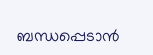ബന്ധപ്പെടാന്‍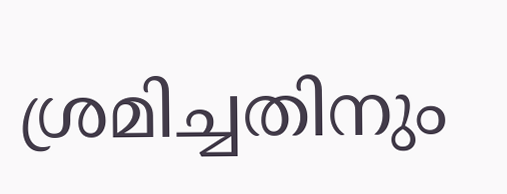ശ്രമിച്ചതിനും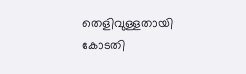തെളിവുള്ളതായി കോടതി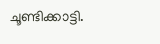ചൂണ്ടിക്കാട്ടി.